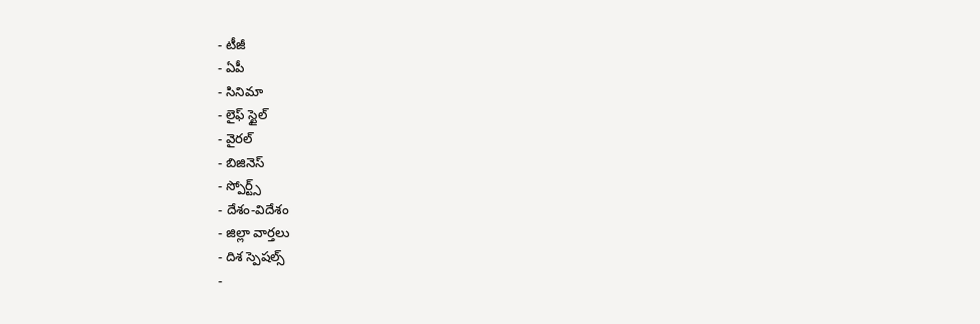- టీజీ
- ఏపీ
- సినిమా
- లైఫ్ స్టైల్
- వైరల్
- బిజినెస్
- స్పోర్ట్స్
- దేశం-విదేశం
- జిల్లా వార్తలు
- దిశ స్పెషల్స్
-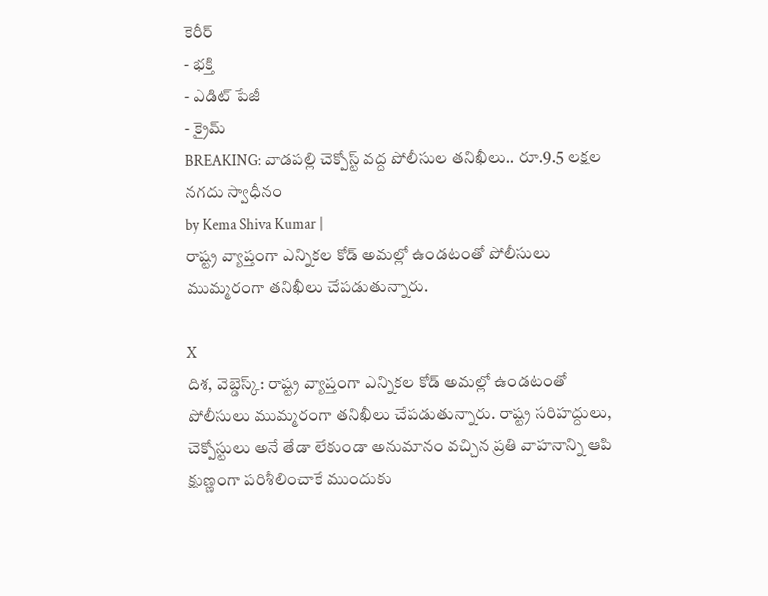కెరీర్
- భక్తి
- ఎడిట్ పేజీ
- క్రైమ్
BREAKING: వాడపల్లి చెక్పోస్ట్ వద్ద పోలీసుల తనిఖీలు.. రూ.9.5 లక్షల నగదు స్వాధీనం
by Kema Shiva Kumar |
రాష్ట్ర వ్యాప్తంగా ఎన్నికల కోడ్ అమల్లో ఉండటంతో పోలీసులు ముమ్మరంగా తనిఖీలు చేపడుతున్నారు.

X
దిశ, వెబ్డెస్క్: రాష్ట్ర వ్యాప్తంగా ఎన్నికల కోడ్ అమల్లో ఉండటంతో పోలీసులు ముమ్మరంగా తనిఖీలు చేపడుతున్నారు. రాష్ట్ర సరిహద్దులు, చెక్పోస్టులు అనే తేడా లేకుండా అనుమానం వచ్చిన ప్రతి వాహనాన్ని ఆపి క్షుణ్ణంగా పరిశీలించాకే ముందుకు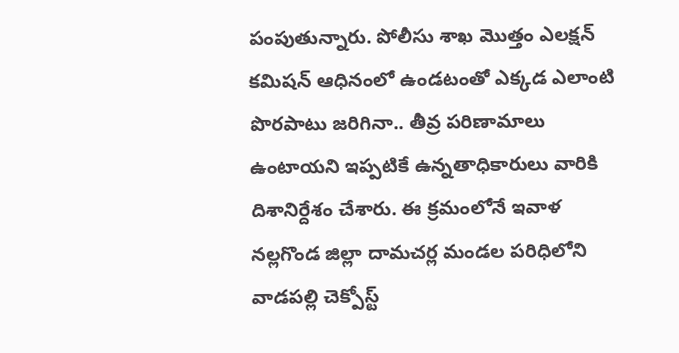పంపుతున్నారు. పోలీసు శాఖ మొత్తం ఎలక్షన్ కమిషన్ ఆధినంలో ఉండటంతో ఎక్కడ ఎలాంటి పొరపాటు జరిగినా.. తీవ్ర పరిణామాలు ఉంటాయని ఇప్పటికే ఉన్నతాధికారులు వారికి దిశానిర్దేశం చేశారు. ఈ క్రమంలోనే ఇవాళ నల్లగొండ జిల్లా దామచర్ల మండల పరిధిలోని వాడపల్లి చెక్పోస్ట్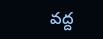వద్ద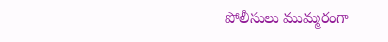పోలీసులు ముమ్మరంగా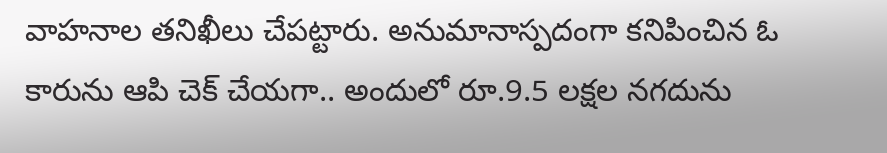వాహనాల తనిఖీలు చేపట్టారు. అనుమానాస్పదంగా కనిపించిన ఓ కారును ఆపి చెక్ చేయగా.. అందులో రూ.9.5 లక్షల నగదును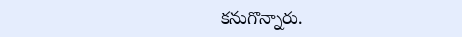కనుగొన్నారు.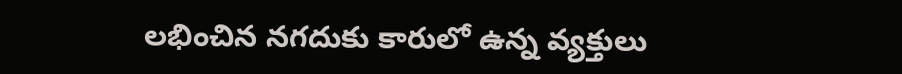లభించిన నగదుకు కారులో ఉన్న వ్యక్తులు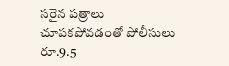సరైన పత్రాలు చూపకపోవడంతో పోలీసులు రూ.9.5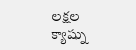లక్షల క్యాష్ను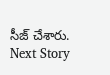సీజ్ చేశారు.
Next Story